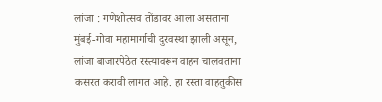लांजा : गणेशोत्सव तोंडावर आला असताना मुंबई-गोवा महामार्गाची दुरवस्था झाली असून, लांजा बाजारपेठेत रस्त्यावरून वाहन चालवताना कसरत करावी लागत आहे. हा रस्ता वाहतुकीस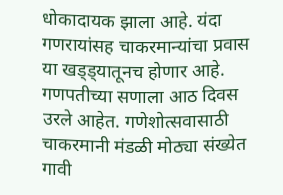धोकादायक झाला आहे. यंदा गणरायांसह चाकरमान्यांचा प्रवास या खड्ड्यातूनच होणार आहे.
गणपतीच्या सणाला आठ दिवस उरले आहेत. गणेशोत्सवासाठी चाकरमानी मंडळी मोठ्या संख्येत गावी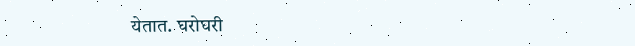येतात. घरोघरी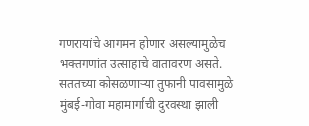गणरायांचे आगमन होणार असल्यामुळेच भक्तगणांत उत्साहाचे वातावरण असते. सततच्या कोसळणाऱ्या तुफानी पावसामुळे मुंबई-गोवा महामार्गाची दुरवस्था झाली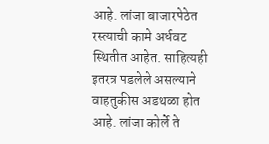आहे. लांजा बाजारपेठेत रस्त्याची कामे अर्धवट स्थितीत आहेत. साहित्यही इतरत्र पडलेले असल्याने वाहतुकीस अडथळा होत आहे. लांजा कोर्ले ते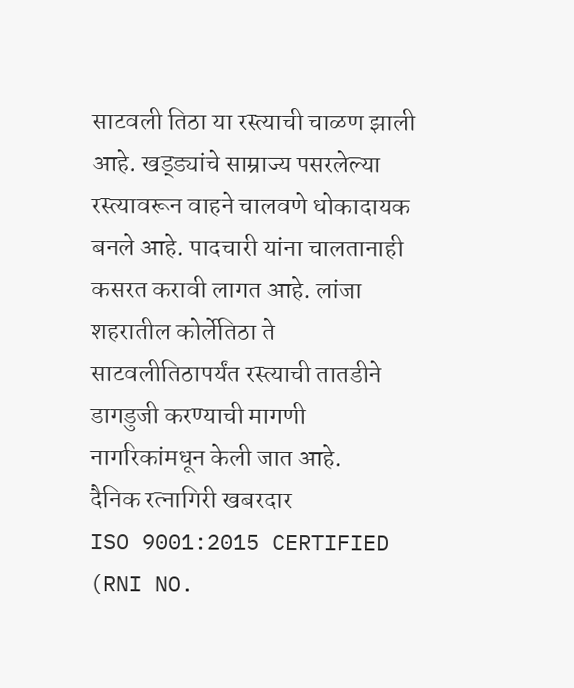साटवली तिठा या रस्त्याची चाळण झाली आहे. खड्ड्यांचे साम्राज्य पसरलेल्या रस्त्यावरून वाहने चालवणे धोकादायक बनले आहे. पादचारी यांना चालतानाही कसरत करावी लागत आहे. लांजा शहरातील कोर्लेतिठा ते साटवलीतिठापर्यंत रस्त्याची तातडीने डागडुजी करण्याची मागणी नागरिकांमधून केली जात आहे.
दैनिक रत्नागिरी खबरदार
ISO 9001:2015 CERTIFIED
(RNI NO.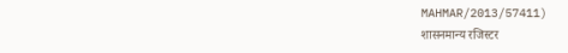MAHMAR/2013/57411)
शासनमान्य रजिस्टर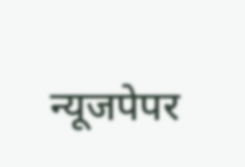न्यूजपेपर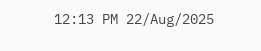12:13 PM 22/Aug/2025